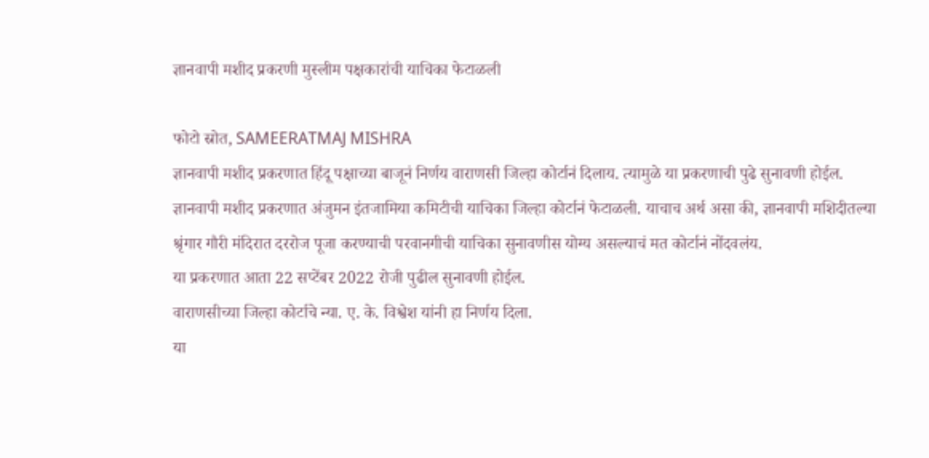ज्ञानवापी मशीद प्रकरणी मुस्लीम पक्षकारांची याचिका फेटाळली

फोटो स्रोत, SAMEERATMAJ MISHRA
ज्ञानवापी मशीद प्रकरणात हिंदू पक्षाच्या बाजूनं निर्णय वाराणसी जिल्हा कोर्टानं दिलाय. त्यामुळे या प्रकरणाची पुढे सुनावणी होईल.
ज्ञानवापी मशीद प्रकरणात अंजुमन इंतजामिया कमिटीची याचिका जिल्हा कोर्टानं फेटाळली. याचाच अर्थ असा की, ज्ञानवापी मशिदीतल्या श्रृंगार गौरी मंदिरात दररोज पूजा करण्याची परवानगीची याचिका सुनावणीस योग्य असल्याचं मत कोर्टानं नोंदवलंय.
या प्रकरणात आता 22 सप्टेंबर 2022 रोजी पुढील सुनावणी होईल.
वाराणसीच्या जिल्हा कोर्टाचे न्या. ए. के. विश्वेश यांनी हा निर्णय दिला.
या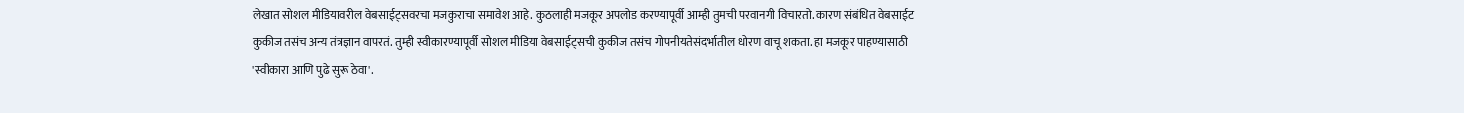लेखात सोशल मीडियावरील वेबसाईट्सवरचा मजकुराचा समावेश आहे. कुठलाही मजकूर अपलोड करण्यापूर्वी आम्ही तुमची परवानगी विचारतो. कारण संबंधित वेबसाईट कुकीज तसंच अन्य तंत्रज्ञान वापरतं. तुम्ही स्वीकारण्यापूर्वी सोशल मीडिया वेबसाईट्सची कुकीज तसंच गोपनीयतेसंदर्भातील धोरण वाचू शकता. हा मजकूर पाहण्यासाठी 'स्वीकारा आणि पुढे सुरू ठेवा'.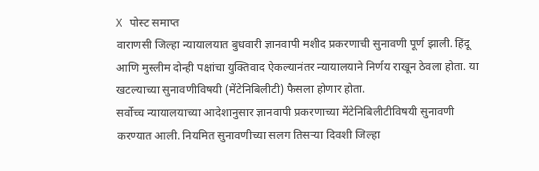X पोस्ट समाप्त
वाराणसी जिल्हा न्यायालयात बुधवारी ज्ञानवापी मशीद प्रकरणाची सुनावणी पूर्ण झाली. हिंदू आणि मुस्लीम दोन्ही पक्षांचा युक्तिवाद ऐकल्यानंतर न्यायालयाने निर्णय राखून ठेवला होता. या खटल्याच्या सुनावणीविषयी (मेंटेनिबिलीटी) फैसला होणार होता.
सर्वोच्च न्यायालयाच्या आदेशानुसार ज्ञानवापी प्रकरणाच्या मेंटेनिबिलीटीविषयी सुनावणी करण्यात आली. नियमित सुनावणीच्या सलग तिसऱ्या दिवशी जिल्हा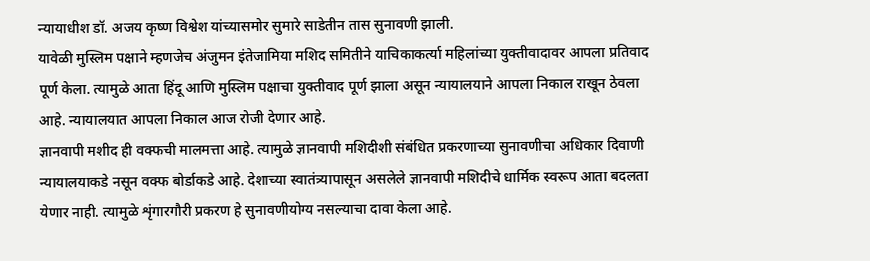न्यायाधीश डॉ. अजय कृष्ण विश्वेश यांच्यासमोर सुमारे साडेतीन तास सुनावणी झाली.
यावेळी मुस्लिम पक्षाने म्हणजेच अंजुमन इंतेजामिया मशिद समितीने याचिकाकर्त्या महिलांच्या युक्तीवादावर आपला प्रतिवाद पूर्ण केला. त्यामुळे आता हिंदू आणि मुस्लिम पक्षाचा युक्तीवाद पूर्ण झाला असून न्यायालयाने आपला निकाल राखून ठेवला आहे. न्यायालयात आपला निकाल आज रोजी देणार आहे.
ज्ञानवापी मशीद ही वक्फची मालमत्ता आहे. त्यामुळे ज्ञानवापी मशिदीशी संबंधित प्रकरणाच्या सुनावणीचा अधिकार दिवाणी न्यायालयाकडे नसून वक्फ बोर्डाकडे आहे. देशाच्या स्वातंत्र्यापासून असलेले ज्ञानवापी मशिदीचे धार्मिक स्वरूप आता बदलता येणार नाही. त्यामुळे शृंगारगौरी प्रकरण हे सुनावणीयोग्य नसल्याचा दावा केला आहे.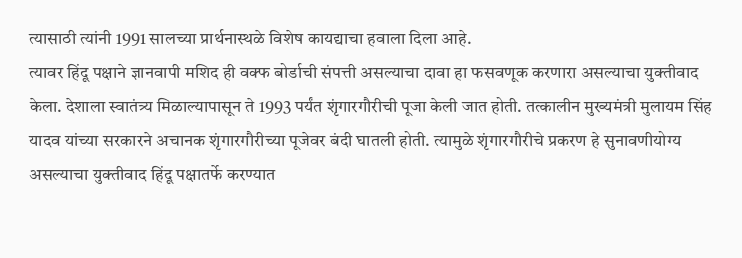त्यासाठी त्यांनी 1991 सालच्या प्रार्थनास्थळे विशेष कायद्याचा हवाला दिला आहे.
त्यावर हिंदू पक्षाने ज्ञानवापी मशिद ही वक्फ बोर्डाची संपत्ती असल्याचा दावा हा फसवणूक करणारा असल्याचा युक्तीवाद केला. देशाला स्वातंत्र्य मिळाल्यापासून ते 1993 पर्यंत शृंगारगौरीची पूजा केली जात होती. तत्कालीन मुख्यमंत्री मुलायम सिंह यादव यांच्या सरकारने अचानक शृंगारगौरीच्या पूजेवर बंदी घातली होती. त्यामुळे शृंगारगौरीचे प्रकरण हे सुनावणीयोग्य असल्याचा युक्तीवाद हिंदू पक्षातर्फे करण्यात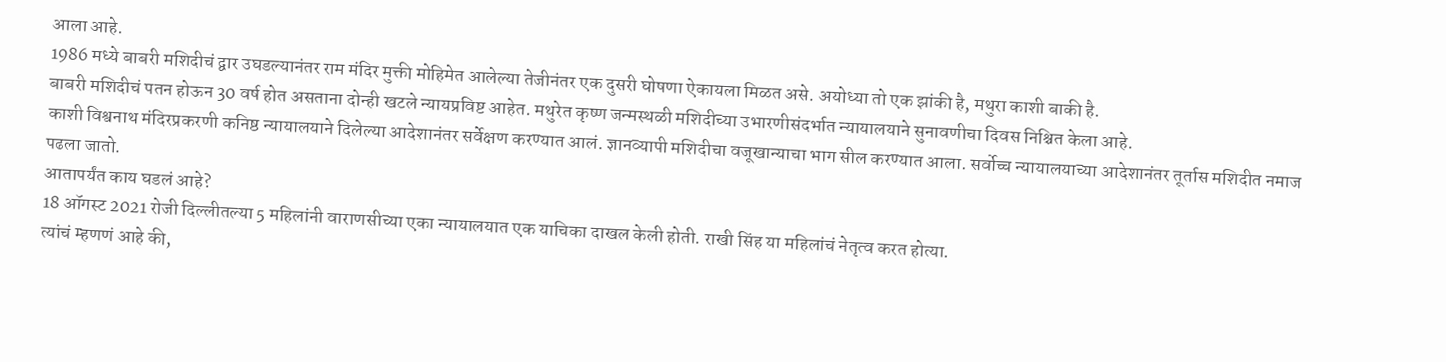आला आहे.
1986 मध्ये बाबरी मशिदीचं द्वार उघडल्यानंतर राम मंदिर मुक्ती मोहिमेत आलेल्या तेजीनंतर एक दुसरी घोषणा ऐकायला मिळत असे. अयोध्या तो एक झांकी है, मथुरा काशी बाकी है.
बाबरी मशिदीचं पतन होऊन 30 वर्ष होत असताना दोन्ही खटले न्यायप्रविष्ट आहेत. मथुरेत कृष्ण जन्मस्थळी मशिदीच्या उभारणीसंदर्भात न्यायालयाने सुनावणीचा दिवस निश्चित केला आहे.
काशी विश्वनाथ मंदिरप्रकरणी कनिष्ठ न्यायालयाने दिलेल्या आदेशानंतर सर्वेक्षण करण्यात आलं. ज्ञानव्यापी मशिदीचा वजूखान्याचा भाग सील करण्यात आला. सर्वोच्च न्यायालयाच्या आदेशानंतर तूर्तास मशिदीत नमाज पढला जातो.
आतापर्यंत काय घडलं आहे?
18 ऑगस्ट 2021 रोजी दिल्लीतल्या 5 महिलांनी वाराणसीच्या एका न्यायालयात एक याचिका दाखल केली होती. राखी सिंह या महिलांचं नेतृत्व करत होत्या.
त्यांचं म्हणणं आहे की,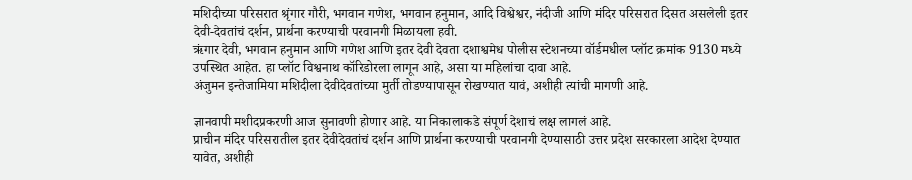मशिदीच्या परिसरात श्रृंगार गौरी, भगवान गणेश, भगवान हनुमान, आदि विश्वेश्वर, नंदीजी आणि मंदिर परिसरात दिसत असलेली इतर देवी-देवतांचं दर्शन, प्रार्थना करण्याची परवानगी मिळायला हवी.
ऋंगार देवी, भगवान हनुमान आणि गणेश आणि इतर देवी देवता दशाश्वमेध पोलीस स्टेशनच्या वॉर्डमधील प्लॉट क्रमांक 9130 मध्ये उपस्थित आहेत. हा प्लॉट विश्वनाथ कॉरिडोरला लागून आहे, असा या महिलांचा दावा आहे.
अंजुमन इन्तेजामिया मशिदीला देवीदेवतांच्या मुर्ती तोडण्यापासून रोखण्यात यावं, अशीही त्यांची मागणी आहे.

ज्ञानवापी मशीदप्रकरणी आज सुनावणी होणार आहे. या निकालाकडे संपूर्ण देशाचं लक्ष लागलं आहे.
प्राचीन मंदिर परिसरातील इतर देवीदेवतांचं दर्शन आणि प्रार्थना करण्याची परवानगी देण्यासाठी उत्तर प्रदेश सरकारला आदेश देण्यात यावेत, अशीही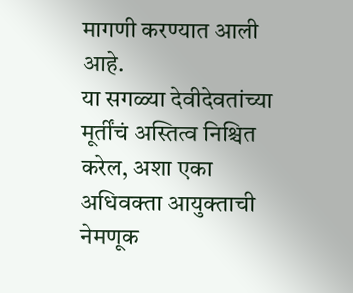मागणी करण्यात आली आहे.
या सगळ्या देवीदेवतांच्या मूर्तींचं अस्तित्व निश्चित करेल, अशा एका अधिवक्ता आयुक्ताची नेमणूक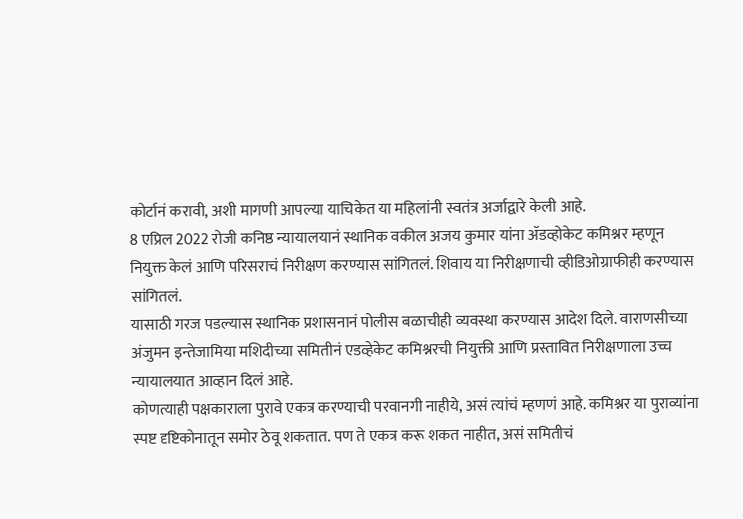कोर्टानं करावी, अशी मागणी आपल्या याचिकेत या महिलांनी स्वतंत्र अर्जाद्वारे केली आहे.
8 एप्रिल 2022 रोजी कनिष्ठ न्यायालयानं स्थानिक वकील अजय कुमार यांना ॲडव्होकेट कमिश्नर म्हणून नियुक्त केलं आणि परिसराचं निरीक्षण करण्यास सांगितलं. शिवाय या निरीक्षणाची व्हीडिओग्राफीही करण्यास सांगितलं.
यासाठी गरज पडल्यास स्थानिक प्रशासनानं पोलीस बळाचीही व्यवस्था करण्यास आदेश दिले. वाराणसीच्या अंजुमन इन्तेजामिया मशिदीच्या समितीनं एडव्हेकेट कमिश्नरची नियुक्ती आणि प्रस्तावित निरीक्षणाला उच्च न्यायालयात आव्हान दिलं आहे.
कोणत्याही पक्षकाराला पुरावे एकत्र करण्याची परवानगी नाहीये, असं त्यांचं म्हणणं आहे. कमिश्नर या पुराव्यांना स्पष्ट दृष्टिकोनातून समोर ठेवू शकतात. पण ते एकत्र करू शकत नाहीत, असं समितीचं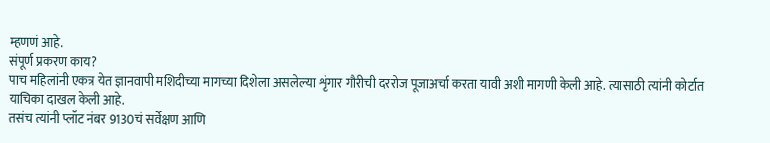म्हणणं आहे.
संपूर्ण प्रकरण काय?
पाच महिलांनी एकत्र येत ज्ञानवापी मशिदीच्या मागच्या दिशेला असलेल्या शृंगार गौरीची दररोज पूजाअर्चा करता यावी अशी मागणी केली आहे. त्यासाठी त्यांनी कोर्टात याचिका दाखल केली आहे.
तसंच त्यांनी प्लॉट नंबर 9130चं सर्वेक्षण आणि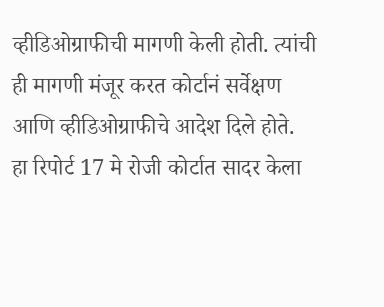व्हीडिओग्राफीची मागणी केली होती. त्यांची ही मागणी मंजूर करत कोर्टानं सर्वेक्षण आणि व्हीडिओग्राफीचे आदेश दिले होते.
हा रिपोर्ट 17 मे रोजी कोर्टात सादर केला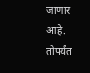जाणार आहे. तोपर्यंत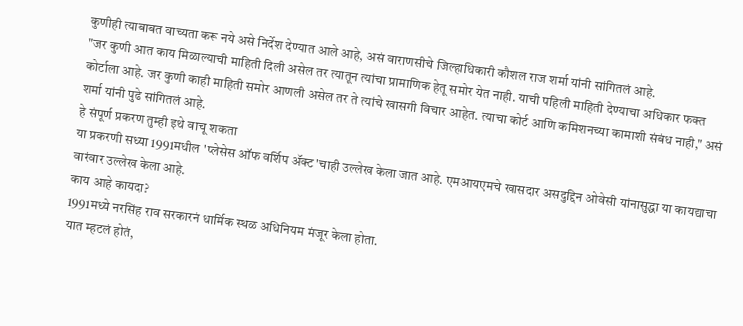कुणीही त्याबाबत वाच्यता करू नये असे निर्देश देण्यात आले आहे, असं वाराणसीचे जिल्हाधिकारी कौशल राज शर्मा यांनी सांगितलं आहे.
"जर कुणी आत काय मिळाल्याची माहिती दिली असेल तर त्यातून त्यांचा प्रामाणिक हेतू समोर येत नाही. याची पहिली माहिती देण्याचा अधिकार फक्त कोर्टाला आहे. जर कुणी काही माहिती समोर आणली असेल तर ते त्यांचे खासगी विचार आहेत. त्याचा कोर्ट आणि कमिशनच्या कामाशी संबंध नाही," असं शर्मा यांनी पुढे सांगितलं आहे.
हे संपूर्ण प्रकरण तुम्ही इथे वाचू शकता
या प्रकरणी सध्या 1991मधील 'प्लेसेस ऑफ वर्शिप ॲक्ट'चाही उल्लेख केला जात आहे. एमआयएमचे खासदार असदुद्दिन ओवेसी यांनासुद्धा या कायद्याचा वारंवार उल्लेख केला आहे.
काय आहे कायदा?
1991मध्ये नरसिंह राव सरकारनं धार्मिक स्थळ अधिनियम मंजूर केला होता.
यात म्हटलं होतं,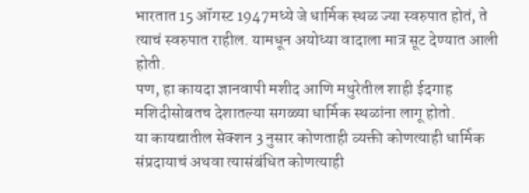भारतात 15 ऑगस्ट 1947मध्ये जे धार्मिक स्थळ ज्या स्वरुपात होतं, ते त्याचं स्वरुपात राहील. यामधून अयोध्या वादाला मात्र सूट देण्यात आली होती.
पण, हा कायदा ज्ञानवापी मशीद आणि मथुरेतील शाही ईदगाह मशिदीसोबतच देशातल्या सगळ्या धार्मिक स्थळांना लागू होतो.
या कायद्यातील सेक्शन 3 नुसार कोणताही व्यक्ती कोणत्याही धार्मिक संप्रदायाचं अथवा त्यासंबंधित कोणत्याही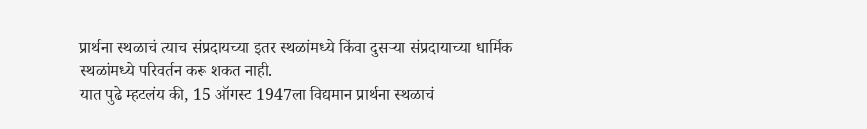प्रार्थना स्थळाचं त्याच संप्रदायच्या इतर स्थळांमध्ये किंवा दुसऱ्या संप्रदायाच्या धार्मिक स्थळांमध्ये परिवर्तन करू शकत नाही.
यात पुढे म्हटलंय की, 15 ऑगस्ट 1947ला विद्यमान प्रार्थना स्थळाचं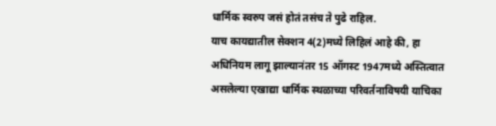धार्मिक स्वरुप जसं होतं तसंच ते पुढे राहिल.
याच कायद्यातील सेक्शन 4(2)मध्ये लिहिलं आहे की, हा अधिनियम लागू झाल्यानंतर 15 ऑगस्ट 1947मध्ये अस्तित्वात असलेल्या एखाद्या धार्मिक स्थळाच्या परिवर्तनाविषयी याचिका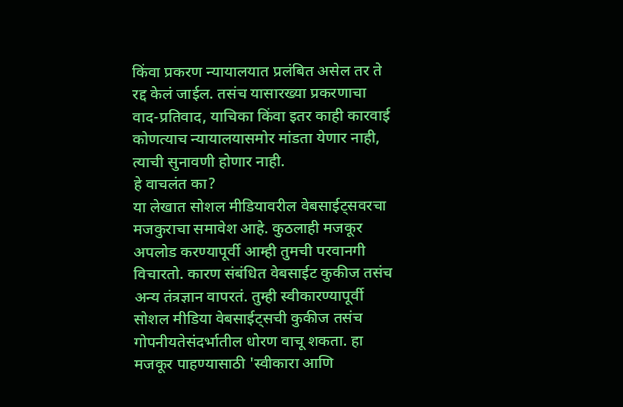किंवा प्रकरण न्यायालयात प्रलंबित असेल तर ते रद्द केलं जाईल. तसंच यासारख्या प्रकरणाचा वाद-प्रतिवाद, याचिका किंवा इतर काही कारवाई कोणत्याच न्यायालयासमोर मांडता येणार नाही, त्याची सुनावणी होणार नाही.
हे वाचलंत का?
या लेखात सोशल मीडियावरील वेबसाईट्सवरचा मजकुराचा समावेश आहे. कुठलाही मजकूर अपलोड करण्यापूर्वी आम्ही तुमची परवानगी विचारतो. कारण संबंधित वेबसाईट कुकीज तसंच अन्य तंत्रज्ञान वापरतं. तुम्ही स्वीकारण्यापूर्वी सोशल मीडिया वेबसाईट्सची कुकीज तसंच गोपनीयतेसंदर्भातील धोरण वाचू शकता. हा मजकूर पाहण्यासाठी 'स्वीकारा आणि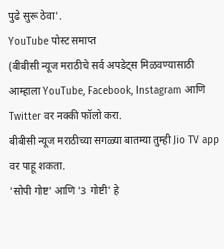पुढे सुरू ठेवा'.
YouTube पोस्ट समाप्त
(बीबीसी न्यूज मराठीचे सर्व अपडेट्स मिळवण्यासाठी आम्हाला YouTube, Facebook, Instagram आणि Twitter वर नक्की फॉलो करा.
बीबीसी न्यूज मराठीच्या सगळ्या बातम्या तुम्ही Jio TV app वर पाहू शकता.
'सोपी गोष्ट' आणि '3 गोष्टी' हे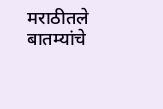मराठीतले बातम्यांचे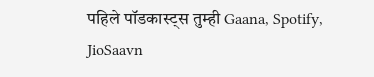पहिले पॉडकास्ट्स तुम्ही Gaana, Spotify, JioSaavn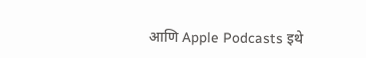आणि Apple Podcasts इथे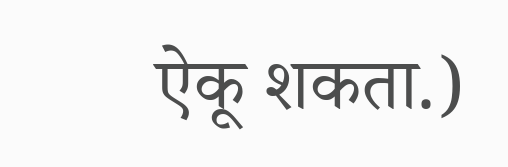ऐकू शकता.)